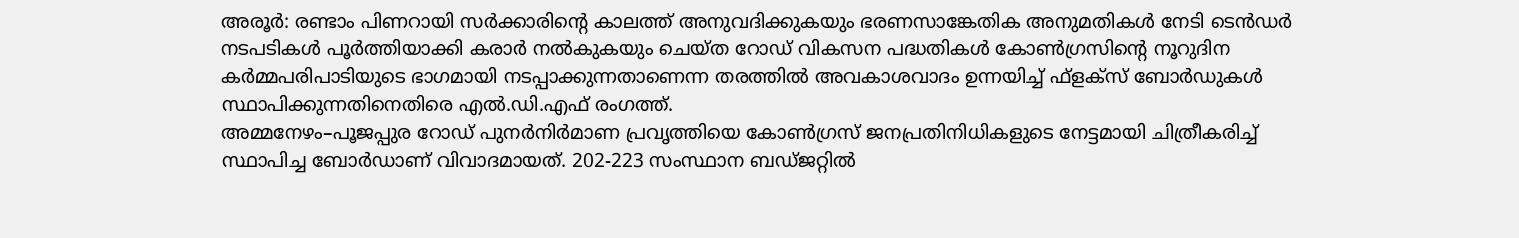അരൂർ: രണ്ടാം പിണറായി സർക്കാരിന്റെ കാലത്ത് അനുവദിക്കുകയും ഭരണസാങ്കേതിക അനുമതികൾ നേടി ടെൻഡർ നടപടികൾ പൂർത്തിയാക്കി കരാർ നൽകുകയും ചെയ്ത റോഡ് വികസന പദ്ധതികൾ കോൺഗ്രസിന്റെ നൂറുദിന കർമ്മപരിപാടിയുടെ ഭാഗമായി നടപ്പാക്കുന്നതാണെന്ന തരത്തിൽ അവകാശവാദം ഉന്നയിച്ച് ഫ്ളക്സ് ബോർഡുകൾ സ്ഥാപിക്കുന്നതിനെതിരെ എൽ.ഡി.എഫ് രംഗത്ത്.
അമ്മനേഴം–പൂജപ്പുര റോഡ് പുനർനിർമാണ പ്രവൃത്തിയെ കോൺഗ്രസ് ജനപ്രതിനിധികളുടെ നേട്ടമായി ചിത്രീകരിച്ച് സ്ഥാപിച്ച ബോർഡാണ് വിവാദമായത്. 202-223 സംസ്ഥാന ബഡ്ജറ്റിൽ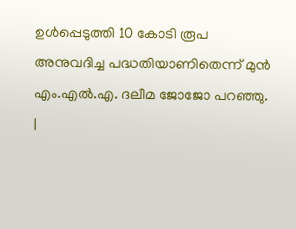ഉൾപ്പെടുത്തി 10 കോടി രൂപ അനുവദിച്ച പദ്ധതിയാണിതെന്ന് മുൻ എം.എൽ.എ. ദലീമ ജോജോ പറഞ്ഞു.
|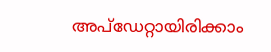അപ്ഡേറ്റായിരിക്കാം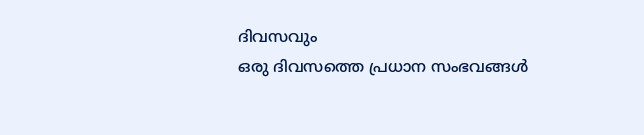ദിവസവും
ഒരു ദിവസത്തെ പ്രധാന സംഭവങ്ങൾ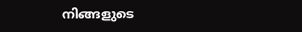നിങ്ങളുടെ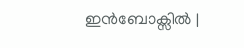ഇൻബോക്സിൽ |